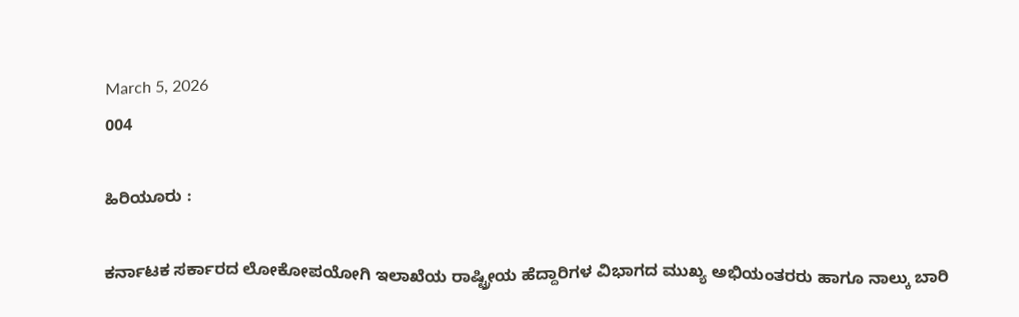March 5, 2026
004

ಹಿರಿಯೂರು :

ಕರ್ನಾಟಕ ಸರ್ಕಾರದ ಲೋಕೋಪಯೋಗಿ ಇಲಾಖೆಯ ರಾಷ್ಟ್ರೀಯ ಹೆದ್ದಾರಿಗಳ ವಿಭಾಗದ ಮುಖ್ಯ ಅಭಿಯಂತರರು ಹಾಗೂ ನಾಲ್ಕು ಬಾರಿ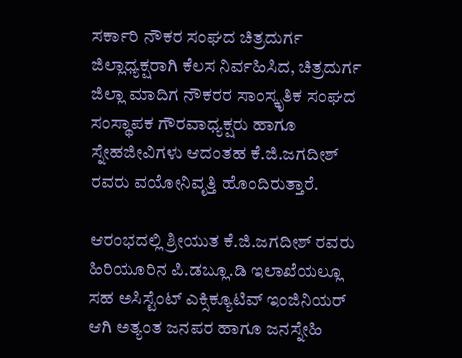ಸರ್ಕಾರಿ ನೌಕರ ಸಂಘದ ಚಿತ್ರದುರ್ಗ ಜಿಲ್ಲಾಧ್ಯಕ್ಷರಾಗಿ ಕೆಲಸ ನಿರ್ವಹಿಸಿದ, ಚಿತ್ರದುರ್ಗ ಜಿಲ್ಲಾ ಮಾದಿಗ ನೌಕರರ ಸಾಂಸ್ಕೃತಿಕ ಸಂಘದ ಸಂಸ್ಥಾಪಕ ಗೌರವಾಧ್ಯಕ್ಷರು ಹಾಗೂ ಸ್ನೇಹಜೀವಿಗಳು ಆದಂತಹ ಕೆ.ಜಿ.ಜಗದೀಶ್ ರವರು ವಯೋನಿವೃತ್ತಿ ಹೊಂದಿರುತ್ತಾರೆ.

ಆರಂಭದಲ್ಲಿ ಶ್ರೀಯುತ ಕೆ.ಜಿ.ಜಗದೀಶ್ ರವರು ಹಿರಿಯೂರಿನ ಪಿ.ಡಬ್ಲೂ.ಡಿ ಇಲಾಖೆಯಲ್ಲೂ ಸಹ ಅಸಿಸ್ಟೆಂಟ್ ಎಕ್ಸಿಕ್ಯೂಟಿವ್ ಇಂಜಿನಿಯರ್ ಆಗಿ ಅತ್ಯಂತ ಜನಪರ ಹಾಗೂ ಜನಸ್ನೇಹಿ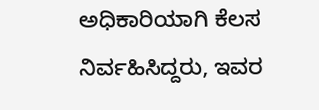ಅಧಿಕಾರಿಯಾಗಿ ಕೆಲಸ ನಿರ್ವಹಿಸಿದ್ದರು, ಇವರ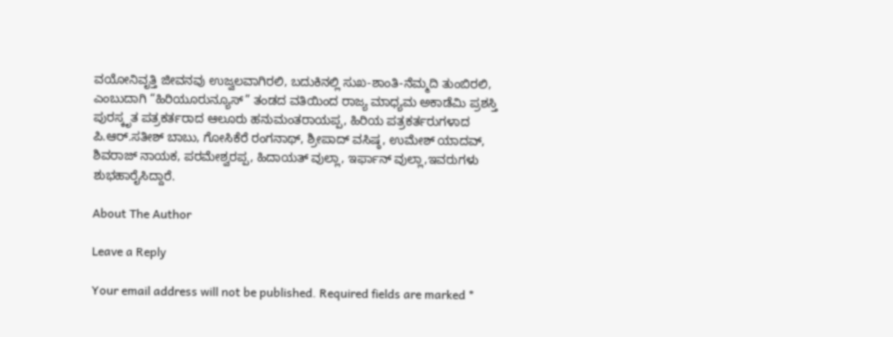ವಯೋನಿವೃತ್ತಿ ಜೀವನವು ಉಜ್ವಲವಾಗಿರಲಿ, ಬದುಕಿನಲ್ಲಿ ಸುಖ-ಶಾಂತಿ-ನೆಮ್ಮದಿ ತುಂಬಿರಲಿ, ಎಂಬುದಾಗಿ “ಹಿರಿಯೂರುನ್ಯೂಸ್” ತಂಡದ ವತಿಯಿಂದ ರಾಜ್ಯ ಮಾಧ್ಯಮ ಅಕಾಡೆಮಿ ಪ್ರಶಸ್ತಿ ಪುರಸ್ಕೃತ ಪತ್ರಕರ್ತರಾದ ಆಲೂರು ಹನುಮಂತರಾಯಪ್ಪ, ಹಿರಿಯ ಪತ್ರಕರ್ತರುಗಳಾದ ಪಿ.ಆರ್.ಸತೀಶ್ ಬಾಬು, ಗೋಸಿಕೆರೆ ರಂಗನಾಥ್, ಶ್ರೀಪಾದ್ ವಸಿಷ್ಠ, ಉಮೇಶ್ ಯಾದವ್, ಶಿವರಾಜ್ ನಾಯಕ, ಪರಮೇಶ್ವರಪ್ಪ, ಹಿದಾಯತ್ ವುಲ್ಲಾ, ಇರ್ಫಾನ್ ವುಲ್ಲಾ,ಇವರುಗಳು ಶುಭಹಾರೈಸಿದ್ದಾರೆ.

About The Author

Leave a Reply

Your email address will not be published. Required fields are marked *